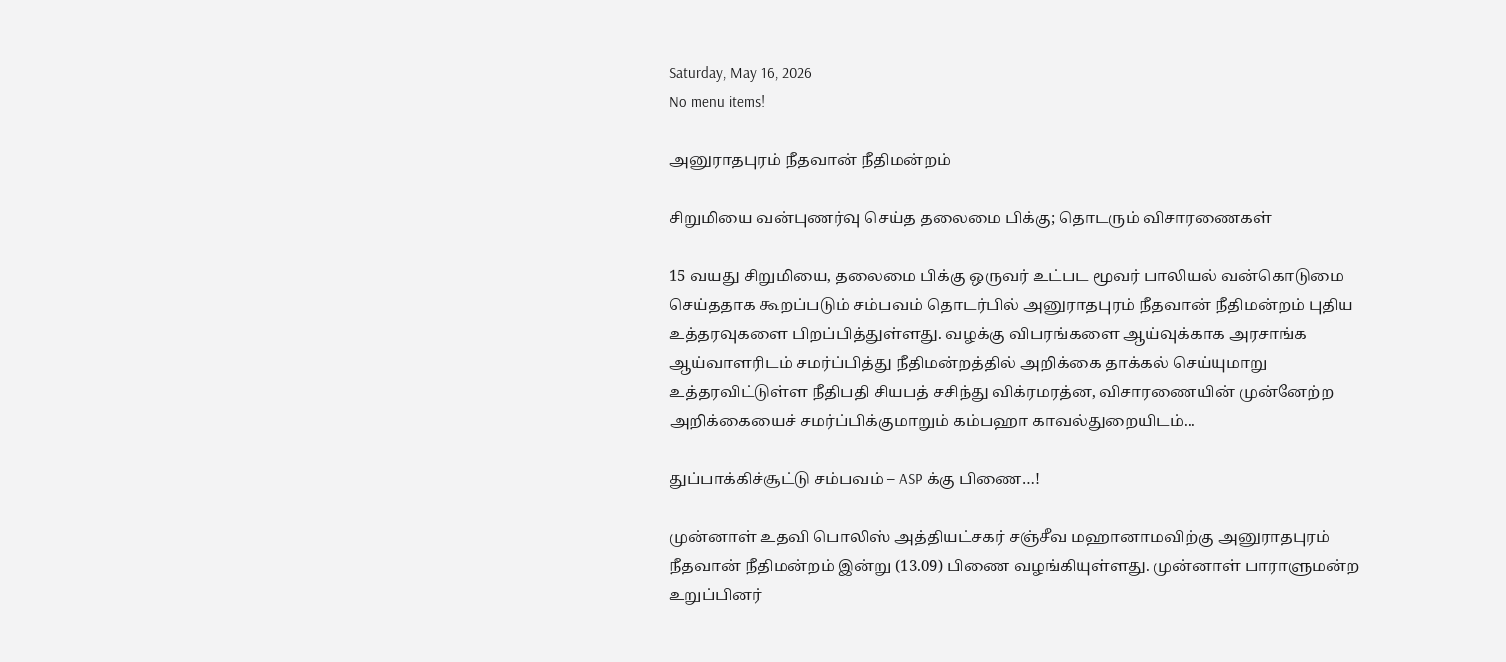Saturday, May 16, 2026
No menu items!

அனுராதபுரம் நீதவான் நீதிமன்றம்

சிறுமியை வன்புணர்வு செய்த தலைமை பிக்கு; தொடரும் விசாரணைகள்

15 வயது சிறுமியை, தலைமை பிக்கு ஒருவர் உட்பட மூவர் பாலியல் வன்கொடுமை செய்ததாக கூறப்படும் சம்பவம் தொடர்பில் அனுராதபுரம் நீதவான் நீதிமன்றம் புதிய உத்தரவுகளை பிறப்பித்துள்ளது. வழக்கு விபரங்களை ஆய்வுக்காக அரசாங்க ஆய்வாளரிடம் சமர்ப்பித்து நீதிமன்றத்தில் அறிக்கை தாக்கல் செய்யுமாறு உத்தரவிட்டுள்ள நீதிபதி சியபத் சசிந்து விக்ரமரத்ன, விசாரணையின் முன்னேற்ற அறிக்கையைச் சமர்ப்பிக்குமாறும் கம்பஹா காவல்துறையிடம்...

துப்பாக்கிச்சூட்டு சம்பவம் – ASP க்கு பிணை…!

முன்னாள் உதவி பொலிஸ் அத்தியட்சகர் சஞ்சீவ மஹானாமவிற்கு அனுராதபுரம் நீதவான் நீதிமன்றம் இன்று (13.09) பிணை வழங்கியுள்ளது. முன்னாள் பாராளுமன்ற உறுப்பினர்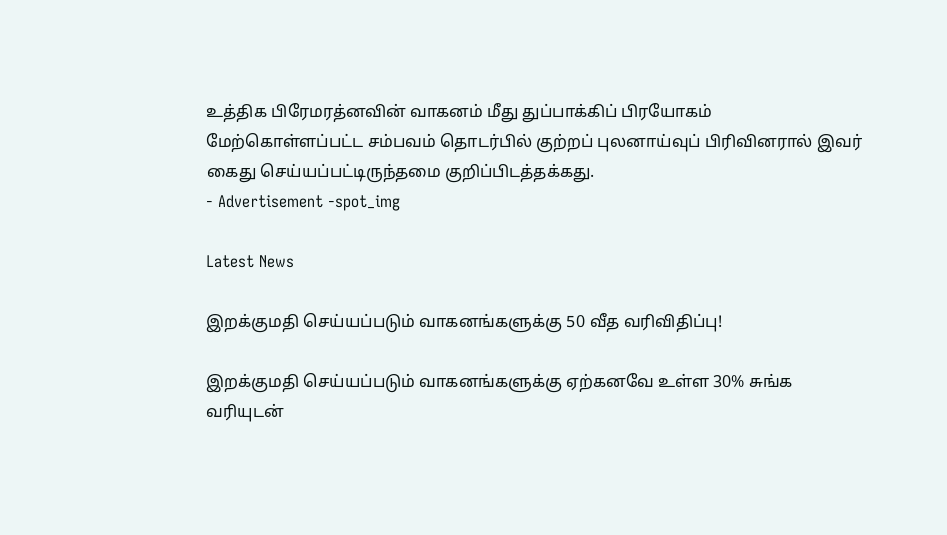உத்திக பிரேமரத்னவின் வாகனம் மீது துப்பாக்கிப் பிரயோகம் மேற்கொள்ளப்பட்ட சம்பவம் தொடர்பில் குற்றப் புலனாய்வுப் பிரிவினரால் இவர் கைது செய்யப்பட்டிருந்தமை குறிப்பிடத்தக்கது.
- Advertisement -spot_img

Latest News

இறக்குமதி செய்யப்படும் வாகனங்களுக்கு 50 வீத வரிவிதிப்பு!

இறக்குமதி செய்யப்படும் வாகனங்களுக்கு ஏற்கனவே உள்ள 30% சுங்க வரியுடன்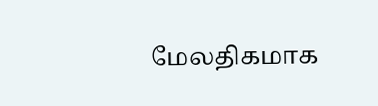மேலதிகமாக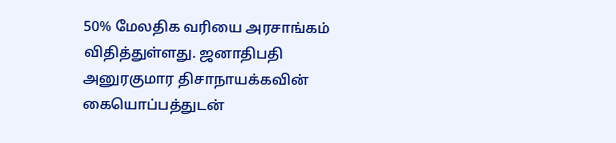50% மேலதிக வரியை அரசாங்கம் விதித்துள்ளது. ஜனாதிபதி அனுரகுமார திசாநாயக்கவின் கையொப்பத்துடன்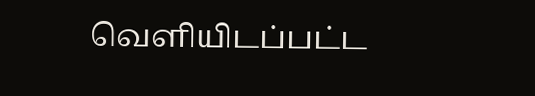வெளியிடப்பட்ட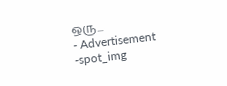ஒரு...
- Advertisement -spot_img